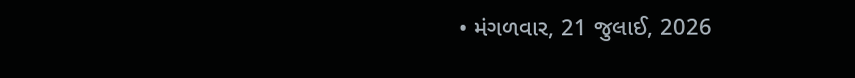• મંગળવાર, 21 જુલાઈ, 2026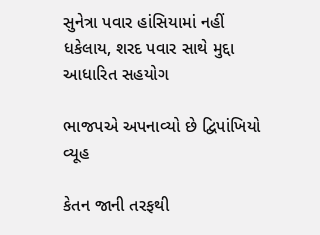સુનેત્રા પવાર હાંસિયામાં નહીં ધકેલાય, શરદ પવાર સાથે મુદ્દા આધારિત સહયોગ

ભાજપએ અપનાવ્યો છે દ્વિપાંખિયો વ્યૂહ

કેતન જાની તરફથી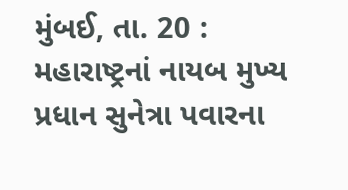મુંબઈ, તા. 20 : મહારાષ્ટ્રનાં નાયબ મુખ્ય પ્રધાન સુનેત્રા પવારના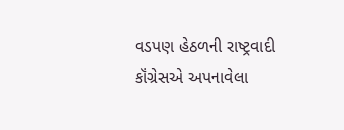વડપણ હેઠળની રાષ્ટ્રવાદી કૉંગ્રેસએ અપનાવેલા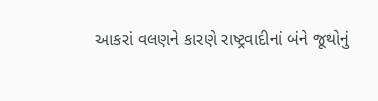આકરાં વલણને કારણે રાષ્ટ્રવાદીનાં બંને જૂથોનું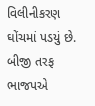વિલીનીકરણ ઘોંચમાં પડયું છે. બીજી તરફ ભાજપએ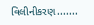વિલીનીકરણ.......